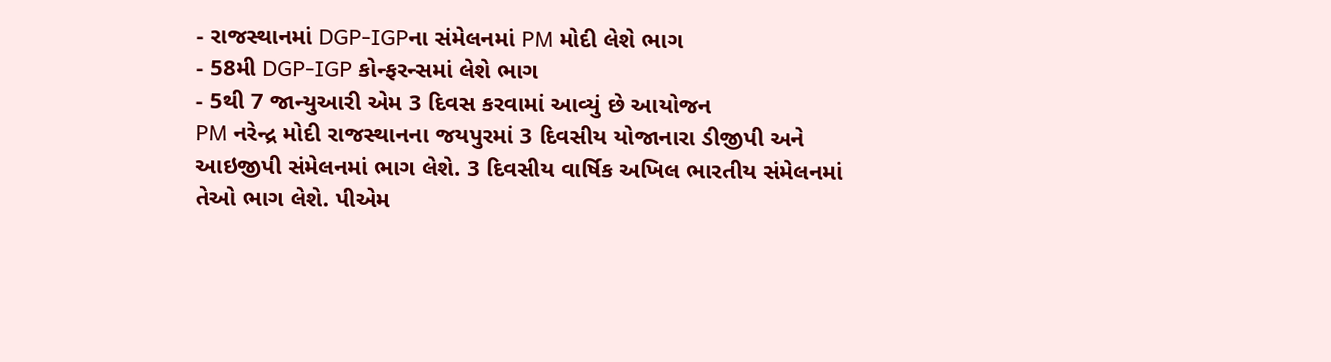- રાજસ્થાનમાં DGP-IGPના સંમેલનમાં PM મોદી લેશે ભાગ
- 58મી DGP-IGP કોન્ફરન્સમાં લેશે ભાગ
- 5થી 7 જાન્યુઆરી એમ 3 દિવસ કરવામાં આવ્યું છે આયોજન
PM નરેન્દ્ર મોદી રાજસ્થાનના જયપુરમાં 3 દિવસીય યોજાનારા ડીજીપી અને આઇજીપી સંમેલનમાં ભાગ લેશે. 3 દિવસીય વાર્ષિક અખિલ ભારતીય સંમેલનમાં તેઓ ભાગ લેશે. પીએમ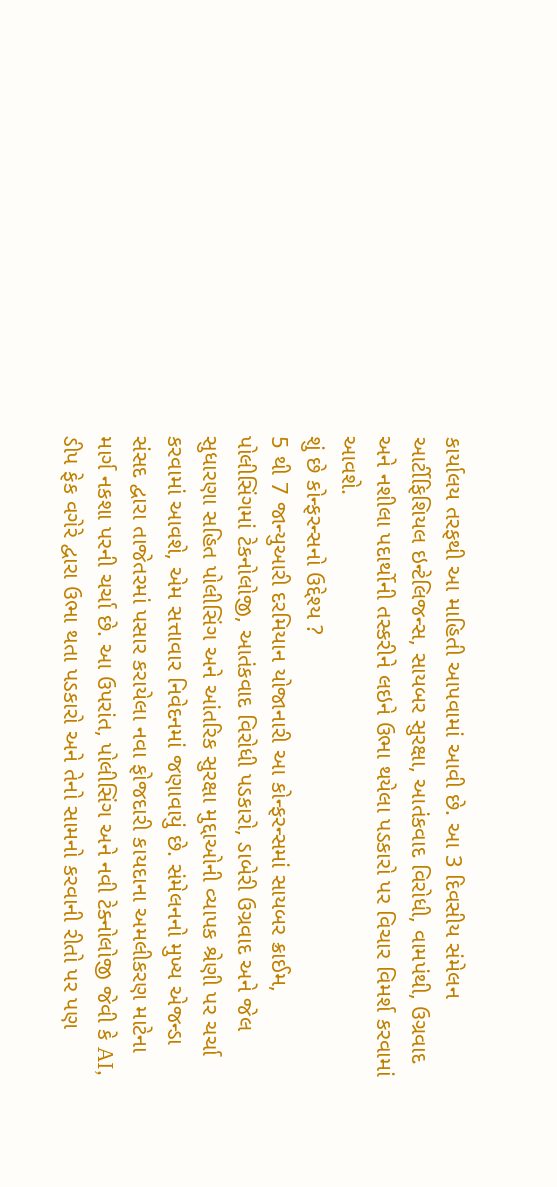કાર્યાલય તરફથી આ માહિતી આપવામાં આવી છે. આ 3 દિવસીય સંમેલન આર્ટીફિશિયલ ઇન્ટેલિજન્સ, સાયબર સુરક્ષા, આતંકવાદ વિરોધી, વામપંથી, ઉગ્રવાદ અને નશીલા પદાર્થોની તસ્કરીને લઇને ઉભા થયેલા પડકારો પર વિચાર વિમર્શ કરવામાં આવશે.
શું છે કોન્ફરન્સનો ઉદ્દેશ્ય ?
5 થી 7 જાન્યુઆરી દરમિયાન યોજાનારી આ કોન્ફરન્સમાં સાયબર ક્રાઈમ, પોલીસિંગમાં ટેકનોલોજી, આતંકવાદ વિરોધી પડકારો, ડાબેરી ઉગ્રવાદ અને જેલ સુધારણા સહિત પોલીસિંગ અને આંતરિક સુરક્ષા મુદ્દાઓની વ્યાપક શ્રેણી પર ચર્ચા કરવામાં આવશે, એમ સત્તાવાર નિવેદનમાં જણાવાયું છે. સંમેલનનો મુખ્ય એજન્ડા સંસદ દ્વારા તાજેતરમાં પસાર કરાયેલા નવા ફોજદારી કાયદાના અમલીકરણ માટેના માર્ગ નકશા પરની ચર્ચા છે. આ ઉપરાંત, પોલીસિંગ અને નવી ટેક્નોલોજી જેવી કે AI, ડીપ ફેક વગેરે દ્વારા ઉભા થતા પડકારો અને તેનો સામનો કરવાની રીતો પર પણ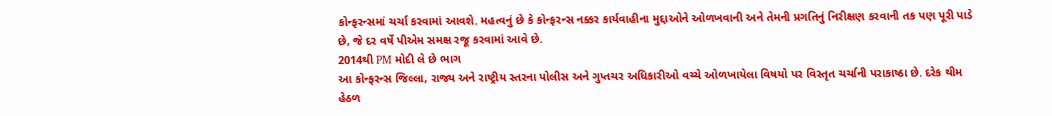કોન્ફરન્સમાં ચર્ચા કરવામાં આવશે. મહત્વનું છે કે કોન્ફરન્સ નક્કર કાર્યવાહીના મુદ્દાઓને ઓળખવાની અને તેમની પ્રગતિનું નિરીક્ષણ કરવાની તક પણ પૂરી પાડે છે, જે દર વર્ષે પીએમ સમક્ષ રજૂ કરવામાં આવે છે.
2014થી PM મોદી લે છે ભાગ
આ કોન્ફરન્સ જિલ્લા, રાજ્ય અને રાષ્ટ્રીય સ્તરના પોલીસ અને ગુપ્તચર અધિકારીઓ વચ્ચે ઓળખાયેલા વિષયો પર વિસ્તૃત ચર્ચાની પરાકાષ્ઠા છે. દરેક થીમ હેઠળ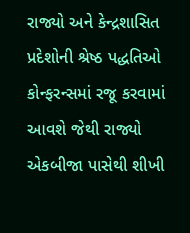રાજ્યો અને કેન્દ્રશાસિત પ્રદેશોની શ્રેષ્ઠ પદ્ધતિઓ કોન્ફરન્સમાં રજૂ કરવામાં આવશે જેથી રાજ્યો એકબીજા પાસેથી શીખી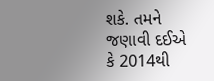શકે. તમને જણાવી દઈએ કે 2014થી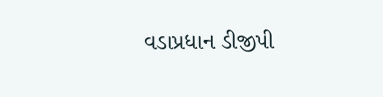વડાપ્રધાન ડીજીપી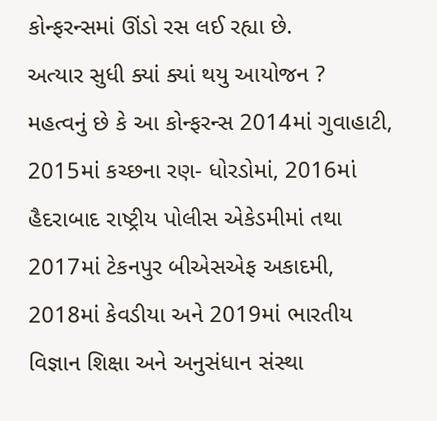કોન્ફરન્સમાં ઊંડો રસ લઈ રહ્યા છે.
અત્યાર સુધી ક્યાં ક્યાં થયુ આયોજન ?
મહત્વનું છે કે આ કોન્ફરન્સ 2014માં ગુવાહાટી, 2015માં કચ્છના રણ- ધોરડોમાં, 2016માં હૈદરાબાદ રાષ્ટ્રીય પોલીસ એકેડમીમાં તથા 2017માં ટેકનપુર બીએસએફ અકાદમી, 2018માં કેવડીયા અને 2019માં ભારતીય વિજ્ઞાન શિક્ષા અને અનુસંધાન સંસ્થા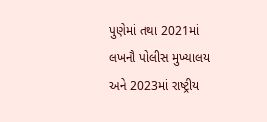પુણેમાં તથા 2021માં લખનૌ પોલીસ મુખ્યાલય અને 2023માં રાષ્ટ્રીય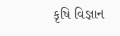કૃષિ વિજ્ઞાન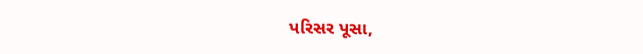પરિસર પૂસા,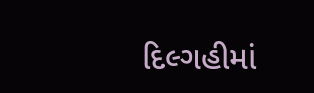દિલ્ગહીમાં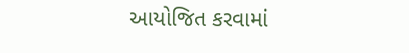આયોજિત કરવામાં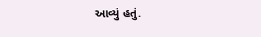આવ્યું હતું.